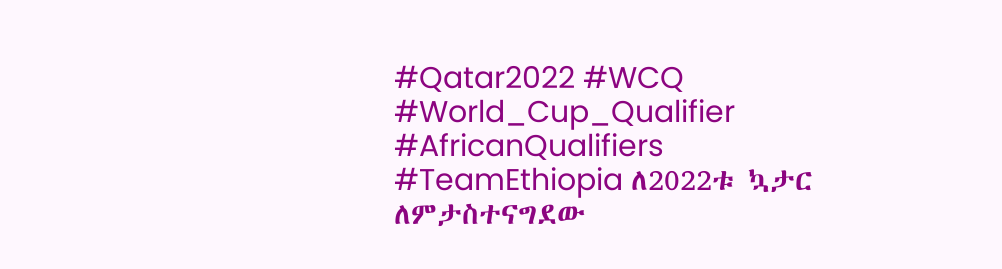#Qatar2022 #WCQ #World_Cup_Qualifier #AfricanQualifiers #TeamEthiopia ለ2022ቱ ኳታር ለምታስተናግደው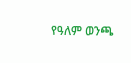የዓለም ወንጫ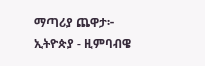ማጣሪያ ጨዋታ፦ ኢትዮጵያ - ዚምባብዌ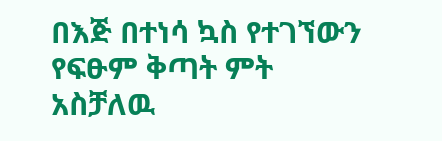በእጅ በተነሳ ኳስ የተገኘውን የፍፁም ቅጣት ምት አስቻለዉ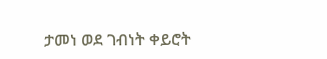ታመነ ወደ ገብነት ቀይሮት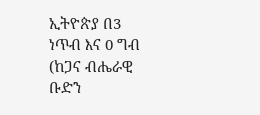ኢትዮጵያ በ3 ነጥብ እና 0 ግብ (ከጋና ብሔራዊ ቡድን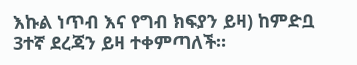እኩል ነጥብ እና የግብ ክፍያን ይዛ) ከምድቧ 3ተኛ ደረጃን ይዛ ተቀምጣለች።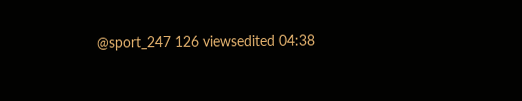@sport_247 126 viewsedited 04:38